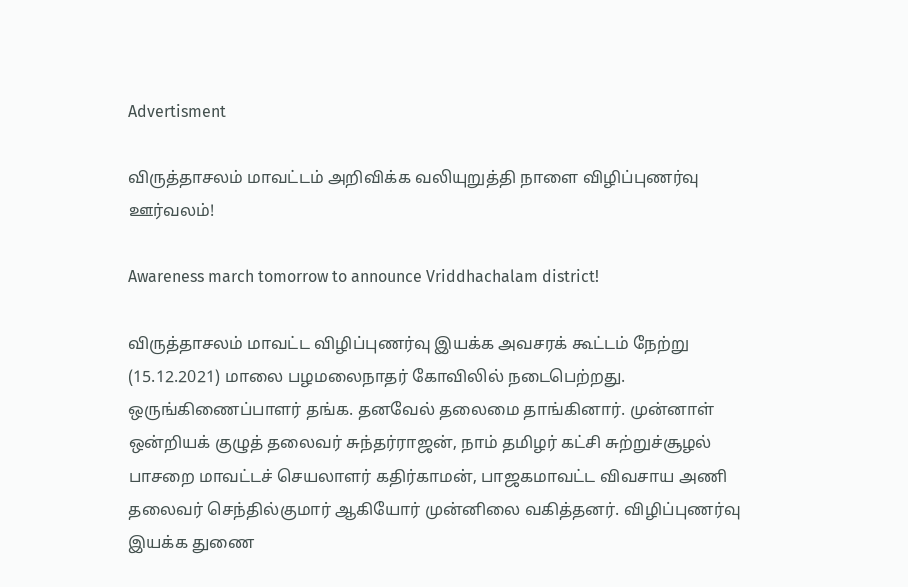Advertisment

விருத்தாசலம் மாவட்டம் அறிவிக்க வலியுறுத்தி நாளை விழிப்புணர்வு ஊர்வலம்!

Awareness march tomorrow to announce Vriddhachalam district!

விருத்தாசலம் மாவட்ட விழிப்புணர்வு இயக்க அவசரக் கூட்டம் நேற்று (15.12.2021) மாலை பழமலைநாதர் கோவிலில் நடைபெற்றது. ஒருங்கிணைப்பாளர் தங்க. தனவேல் தலைமை தாங்கினார். முன்னாள் ஒன்றியக் குழுத் தலைவர் சுந்தர்ராஜன், நாம் தமிழர் கட்சி சுற்றுச்சூழல் பாசறை மாவட்டச் செயலாளர் கதிர்காமன், பாஜகமாவட்ட விவசாய அணி தலைவர் செந்தில்குமார் ஆகியோர் முன்னிலை வகித்தனர். விழிப்புணர்வு இயக்க துணை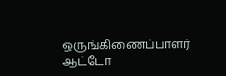ஒருங்கிணைப்பாளர் ஆட்டோ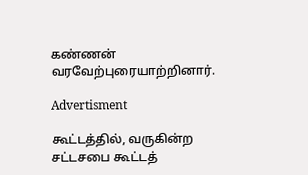கண்ணன் வரவேற்புரையாற்றினார்.

Advertisment

கூட்டத்தில், வருகின்ற சட்டசபை கூட்டத்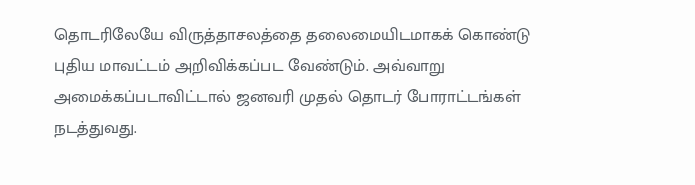தொடரிலேயே விருத்தாசலத்தை தலைமையிடமாகக் கொண்டு புதிய மாவட்டம் அறிவிக்கப்பட வேண்டும். அவ்வாறு அமைக்கப்படாவிட்டால் ஜனவரி முதல் தொடர் போராட்டங்கள் நடத்துவது.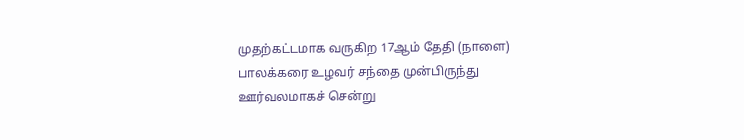முதற்கட்டமாக வருகிற 17ஆம் தேதி (நாளை) பாலக்கரை உழவர் சந்தை முன்பிருந்து ஊர்வலமாகச் சென்று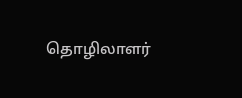தொழிலாளர்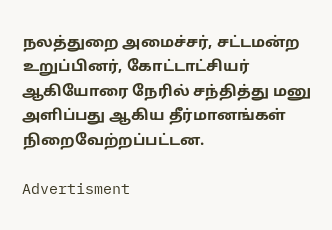நலத்துறை அமைச்சர், சட்டமன்ற உறுப்பினர், கோட்டாட்சியர் ஆகியோரை நேரில் சந்தித்து மனு அளிப்பது ஆகிய தீர்மானங்கள் நிறைவேற்றப்பட்டன.

Advertisment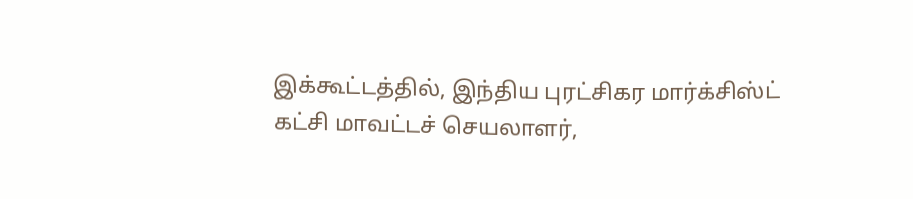இக்கூட்டத்தில், இந்திய புரட்சிகர மார்க்சிஸ்ட் கட்சி மாவட்டச் செயலாளர்,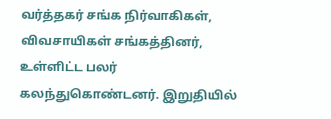வர்த்தகர் சங்க நிர்வாகிகள், விவசாயிகள் சங்கத்தினர், உள்ளிட்ட பலர் கலந்துகொண்டனர். இறுதியில்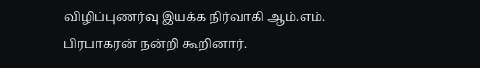விழிப்புணர்வு இயக்க நிர்வாகி ஆம்.எம். பிரபாகரன் நன்றி கூறினார்.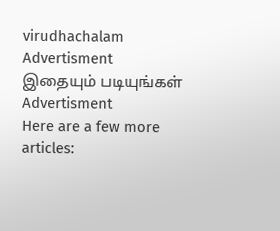virudhachalam
Advertisment
இதையும் படியுங்கள்
Advertisment
Here are a few more articles: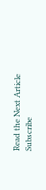Read the Next Article
Subscribe